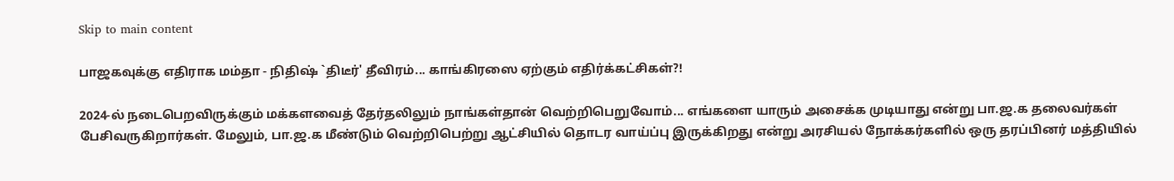Skip to main content

பாஜகவுக்கு எதிராக மம்தா - நிதிஷ் `திடீர்' தீவிரம்... காங்கிரஸை ஏற்கும் எதிர்க்கட்சிகள்?!

2024-ல் நடைபெறவிருக்கும் மக்களவைத் தேர்தலிலும் நாங்கள்தான் வெற்றிபெறுவோம்... எங்களை யாரும் அசைக்க முடியாது என்று பா.ஜ.க தலைவர்கள் பேசிவருகிறார்கள். மேலும், பா.ஜ.க மீண்டும் வெற்றிபெற்று ஆட்சியில் தொடர வாய்ப்பு இருக்கிறது என்று அரசியல் நோக்கர்களில் ஒரு தரப்பினர் மத்தியில்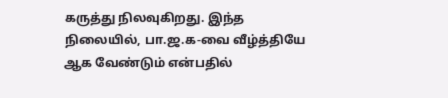கருத்து நிலவுகிறது. இந்த நிலையில், பா.ஜ.க-வை வீழ்த்தியே ஆக வேண்டும் என்பதில்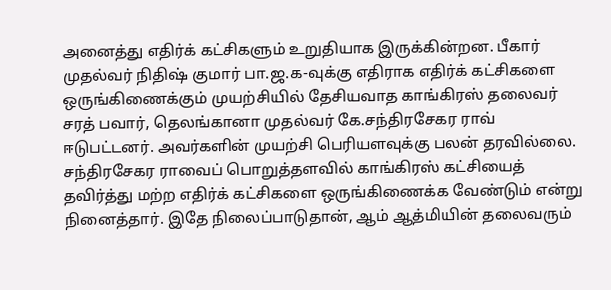அனைத்து எதிர்க் கட்சிகளும் உறுதியாக இருக்கின்றன. பீகார் முதல்வர் நிதிஷ் குமார் பா.ஜ.க-வுக்கு எதிராக எதிர்க் கட்சிகளை ஒருங்கிணைக்கும் முயற்சியில் தேசியவாத காங்கிரஸ் தலைவர் சரத் பவார், தெலங்கானா முதல்வர் கே.சந்திரசேகர ராவ் ஈடுபட்டனர். அவர்களின் முயற்சி பெரியளவுக்கு பலன் தரவில்லை. சந்திரசேகர ராவைப் பொறுத்தளவில் காங்கிரஸ் கட்சியைத் தவிர்த்து மற்ற எதிர்க் கட்சிகளை ஒருங்கிணைக்க வேண்டும் என்று நினைத்தார். இதே நிலைப்பாடுதான், ஆம் ஆத்மியின் தலைவரும்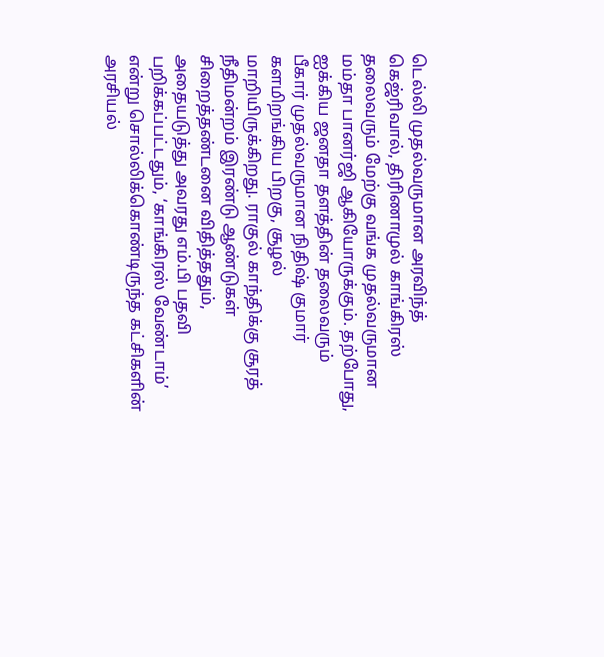டெல்லி முதல்வருமான அரவிந்த் கெஜ்ரிவால், திரிணாமுல் காங்கிரஸ் தலைவரும் மேற்கு வங்க முதல்வருமான மம்தா பானர்ஜி ஆகியோருக்கும். தற்போது, ஐக்கிய ஜனதா தளத்தின் தலைவரும் பீகார் முதல்வருமான நிதிஷ் குமார் களமிறங்கிய பிறகு, சூழல் மாறியிருக்கிறது. ராகுல் காந்திக்கு சூரத் நீதிமன்றம் இரண்டு ஆண்டுகள் சிறைத்தண்டனை விதித்ததும், அதையடுத்து அவரது எம்.பி பதவி பறிக்கப்பட்டதும், ‘காங்கிரஸ் வேண்டாம்’ என்று சொல்லிக்கொண்டிருந்த கட்சிகளின் அரசியல்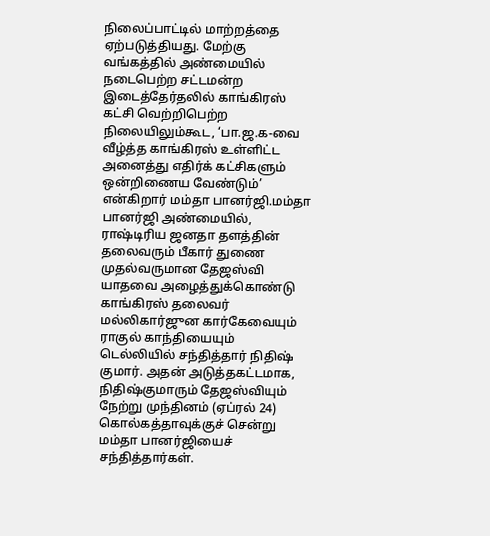நிலைப்பாட்டில் மாற்றத்தை ஏற்படுத்தியது. மேற்கு வங்கத்தில் அண்மையில் நடைபெற்ற சட்டமன்ற இடைத்தேர்தலில் காங்கிரஸ் கட்சி வெற்றிபெற்ற நிலையிலும்கூட, ‘பா.ஜ.க-வை வீழ்த்த காங்கிரஸ் உள்ளிட்ட அனைத்து எதிர்க் கட்சிகளும் ஒன்றிணைய வேண்டும்’ என்கிறார் மம்தா பானர்ஜி.மம்தா பானர்ஜி அண்மையில், ராஷ்டிரிய ஜனதா தளத்தின் தலைவரும் பீகார் துணை முதல்வருமான தேஜஸ்வி யாதவை அழைத்துக்கொண்டு காங்கிரஸ் தலைவர் மல்லிகார்ஜுன கார்கேவையும் ராகுல் காந்தியையும் டெல்லியில் சந்தித்தார் நிதிஷ் குமார். அதன் அடுத்தகட்டமாக, நிதிஷ்குமாரும் தேஜஸ்வியும் நேற்று முந்தினம் (ஏப்ரல் 24) கொல்கத்தாவுக்குச் சென்று மம்தா பானர்ஜியைச் சந்தித்தார்கள்.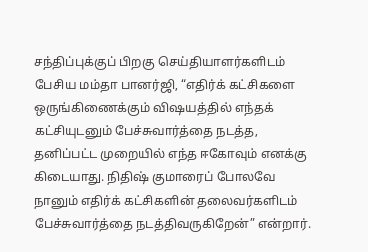சந்திப்புக்குப் பிறகு செய்தியாளர்களிடம் பேசிய மம்தா பானர்ஜி, “எதிர்க் கட்சிகளை ஒருங்கிணைக்கும் விஷயத்தில் எந்தக் கட்சியுடனும் பேச்சுவார்த்தை நடத்த, தனிப்பட்ட முறையில் எந்த ஈகோவும் எனக்கு கிடையாது. நிதிஷ் குமாரைப் போலவே நானும் எதிர்க் கட்சிகளின் தலைவர்களிடம் பேச்சுவார்த்தை நடத்திவருகிறேன்” என்றார்.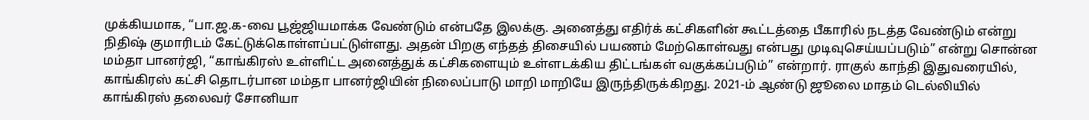முக்கியமாக, “பா.ஜ.க-வை பூஜ்ஜியமாக்க வேண்டும் என்பதே இலக்கு. அனைத்து எதிர்க் கட்சிகளின் கூட்டத்தை பீகாரில் நடத்த வேண்டும் என்று நிதிஷ் குமாரிடம் கேட்டுக்கொள்ளப்பட்டுள்ளது. அதன் பிறகு எந்தத் திசையில் பயணம் மேற்கொள்வது என்பது முடிவுசெய்யப்படும்” என்று சொன்ன மம்தா பானர்ஜி, “காங்கிரஸ் உள்ளிட்ட அனைத்துக் கட்சிகளையும் உள்ளடக்கிய திட்டங்கள் வகுக்கப்படும்” என்றார். ராகுல் காந்தி இதுவரையில், காங்கிரஸ் கட்சி தொடர்பான மம்தா பானர்ஜியின் நிலைப்பாடு மாறி மாறியே இருந்திருக்கிறது. 2021-ம் ஆண்டு ஜூலை மாதம் டெல்லியில் காங்கிரஸ் தலைவர் சோனியா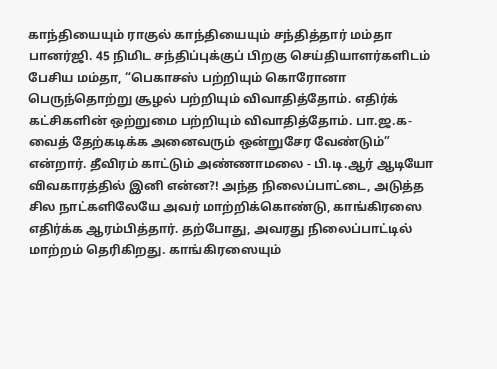காந்தியையும் ராகுல் காந்தியையும் சந்தித்தார் மம்தா பானர்ஜி. 45 நிமிட சந்திப்புக்குப் பிறகு செய்தியாளர்களிடம் பேசிய மம்தா, “பெகாசஸ் பற்றியும் கொரோனா பெருந்தொற்று சூழல் பற்றியும் விவாதித்தோம். எதிர்க் கட்சிகளின் ஒற்றுமை பற்றியும் விவாதித்தோம். பா.ஜ.க-வைத் தேற்கடிக்க அனைவரும் ஒன்றுசேர வேண்டும்” என்றார். தீவிரம் காட்டும் அண்ணாமலை - பி.டி.ஆர் ஆடியோ விவகாரத்தில் இனி என்ன?! அந்த நிலைப்பாட்டை, அடுத்த சில நாட்களிலேயே அவர் மாற்றிக்கொண்டு, காங்கிரஸை எதிர்க்க ஆரம்பித்தார். தற்போது, அவரது நிலைப்பாட்டில் மாற்றம் தெரிகிறது. காங்கிரஸையும்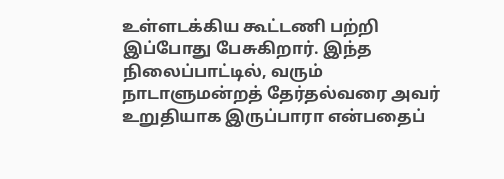உள்ளடக்கிய கூட்டணி பற்றி இப்போது பேசுகிறார். இந்த நிலைப்பாட்டில், வரும் நாடாளுமன்றத் தேர்தல்வரை அவர் உறுதியாக இருப்பாரா என்பதைப்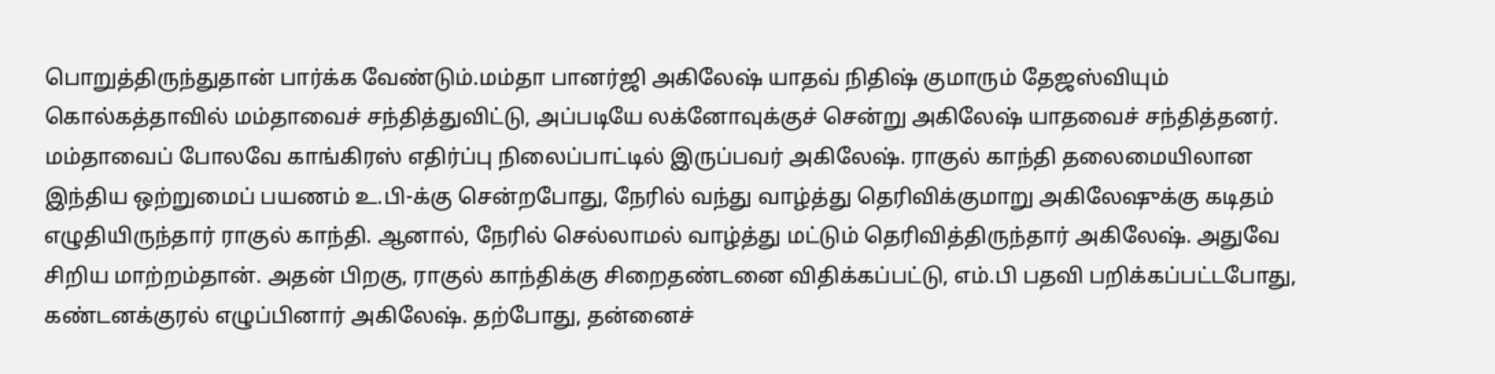பொறுத்திருந்துதான் பார்க்க வேண்டும்.மம்தா பானர்ஜி அகிலேஷ் யாதவ் நிதிஷ் குமாரும் தேஜஸ்வியும் கொல்கத்தாவில் மம்தாவைச் சந்தித்துவிட்டு, அப்படியே லக்னோவுக்குச் சென்று அகிலேஷ் யாதவைச் சந்தித்தனர். மம்தாவைப் போலவே காங்கிரஸ் எதிர்ப்பு நிலைப்பாட்டில் இருப்பவர் அகிலேஷ். ராகுல் காந்தி தலைமையிலான இந்திய ஒற்றுமைப் பயணம் உ.பி-க்கு சென்றபோது, நேரில் வந்து வாழ்த்து தெரிவிக்குமாறு அகிலேஷுக்கு கடிதம் எழுதியிருந்தார் ராகுல் காந்தி. ஆனால், நேரில் செல்லாமல் வாழ்த்து மட்டும் தெரிவித்திருந்தார் அகிலேஷ். அதுவே சிறிய மாற்றம்தான். அதன் பிறகு, ராகுல் காந்திக்கு சிறைதண்டனை விதிக்கப்பட்டு, எம்.பி பதவி பறிக்கப்பட்டபோது, கண்டனக்குரல் எழுப்பினார் அகிலேஷ். தற்போது, தன்னைச்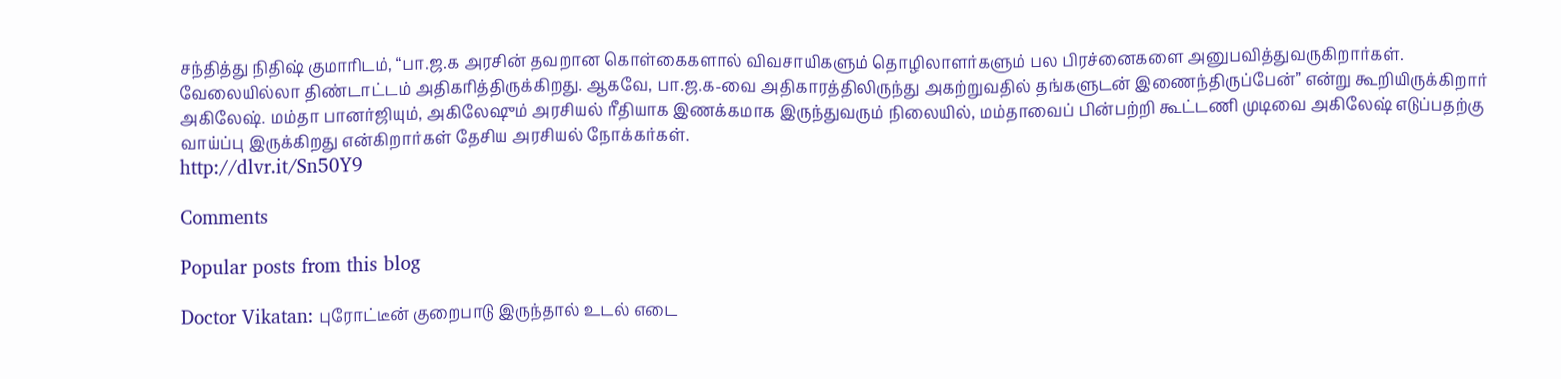சந்தித்து நிதிஷ் குமாரிடம், “பா.ஜ.க அரசின் தவறான கொள்கைகளால் விவசாயிகளும் தொழிலாளர்களும் பல பிரச்னைகளை அனுபவித்துவருகிறார்கள். வேலையில்லா திண்டாட்டம் அதிகரித்திருக்கிறது. ஆகவே, பா.ஜ.க-வை அதிகாரத்திலிருந்து அகற்றுவதில் தங்களுடன் இணைந்திருப்பேன்” என்று கூறியிருக்கிறார் அகிலேஷ். மம்தா பானர்ஜியும், அகிலேஷும் அரசியல் ரீதியாக இணக்கமாக இருந்துவரும் நிலையில், மம்தாவைப் பின்பற்றி கூட்டணி முடிவை அகிலேஷ் எடுப்பதற்கு வாய்ப்பு இருக்கிறது என்கிறார்கள் தேசிய அரசியல் நோக்கர்கள்.
http://dlvr.it/Sn50Y9

Comments

Popular posts from this blog

Doctor Vikatan: புரோட்டீன் குறைபாடு இருந்தால் உடல் எடை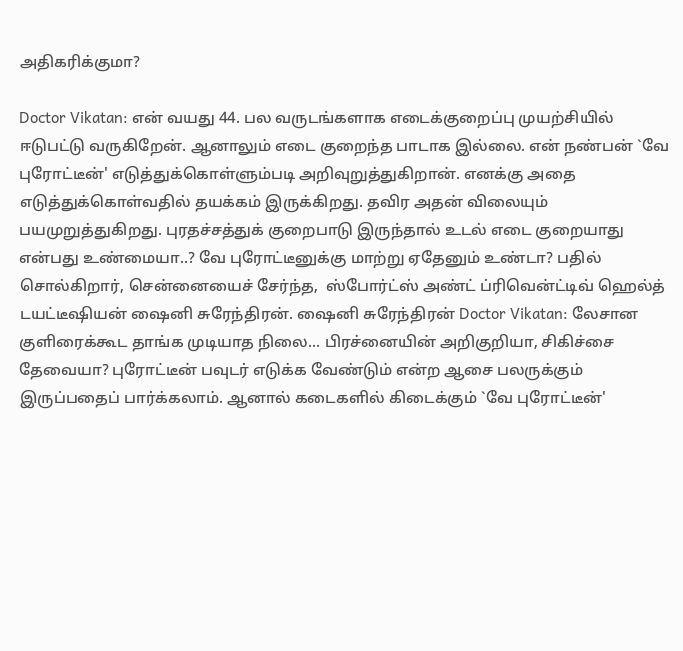அதிகரிக்குமா?

Doctor Vikatan: என் வயது 44. பல வருடங்களாக எடைக்குறைப்பு முயற்சியில் ஈடுபட்டு வருகிறேன். ஆனாலும் எடை குறைந்த பாடாக இல்லை. என் நண்பன் `வே புரோட்டீன்' எடுத்துக்கொள்ளும்படி அறிவுறுத்துகிறான். எனக்கு அதை எடுத்துக்கொள்வதில் தயக்கம் இருக்கிறது. தவிர அதன் விலையும் பயமுறுத்துகிறது. புரதச்சத்துக் குறைபாடு இருந்தால் உடல் எடை குறையாது என்பது உண்மையா..? வே புரோட்டீனுக்கு மாற்று ஏதேனும் உண்டா? பதில் சொல்கிறார், சென்னையைச் சேர்ந்த,  ஸ்போர்ட்ஸ் அண்ட் ப்ரிவென்ட்டிவ் ஹெல்த்  டயட்டீஷியன் ஷைனி சுரேந்திரன். ஷைனி சுரேந்திரன் Doctor Vikatan: லேசான குளிரைக்கூட தாங்க முடியாத நிலை... பிரச்னையின் அறிகுறியா, சிகிச்சை தேவையா? புரோட்டீன் பவுடர் எடுக்க வேண்டும் என்ற ஆசை பலருக்கும் இருப்பதைப் பார்க்கலாம். ஆனால் கடைகளில் கிடைக்கும் `வே புரோட்டீன்'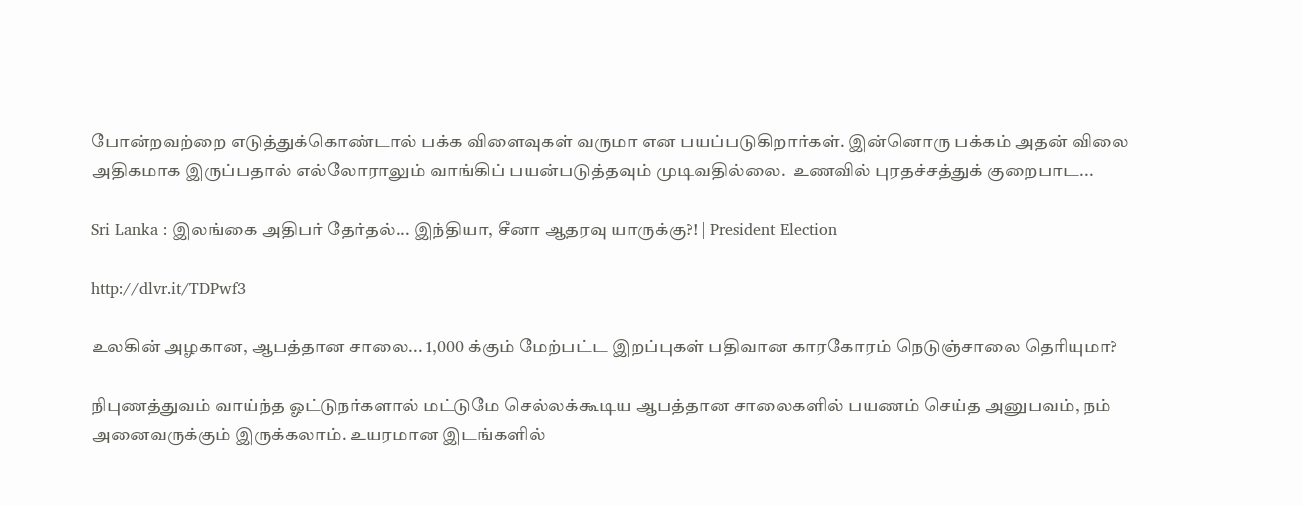போன்றவற்றை எடுத்துக்கொண்டால் பக்க விளைவுகள் வருமா என பயப்படுகிறார்கள். இன்னொரு பக்கம் அதன் விலை அதிகமாக இருப்பதால் எல்லோராலும் வாங்கிப் பயன்படுத்தவும் முடிவதில்லை.  உணவில் புரதச்சத்துக் குறைபாட...

Sri Lanka : இலங்கை அதிபர் தேர்தல்... இந்தியா, சீனா ஆதரவு யாருக்கு?! | President Election

http://dlvr.it/TDPwf3

உலகின் அழகான, ஆபத்தான சாலை... 1,000 க்கும் மேற்பட்ட இறப்புகள் பதிவான காரகோரம் நெடுஞ்சாலை தெரியுமா?

நிபுணத்துவம் வாய்ந்த ஓட்டுநர்களால் மட்டுமே செல்லக்கூடிய ஆபத்தான சாலைகளில் பயணம் செய்த அனுபவம், நம் அனைவருக்கும் இருக்கலாம். உயரமான இடங்களில்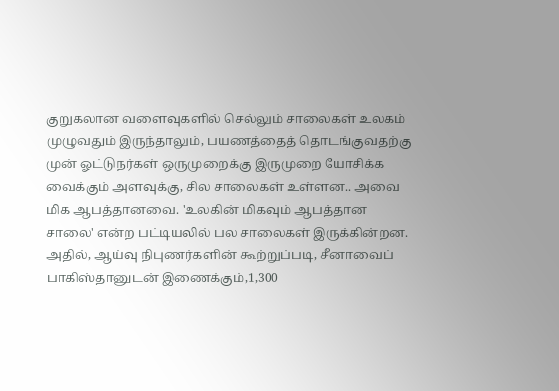குறுகலான வளைவுகளில் செல்லும் சாலைகள் உலகம் முழுவதும் இருந்தாலும், பயணத்தைத் தொடங்குவதற்கு முன் ஓட்டுநர்கள் ஒருமுறைக்கு இருமுறை யோசிக்க வைக்கும் அளவுக்கு, சில சாலைகள் உள்ளன.. அவை மிக ஆபத்தானவை. 'உலகின் மிகவும் ஆபத்தான சாலை' என்ற பட்டியலில் பல சாலைகள் இருக்கின்றன. அதில், ஆய்வு நிபுணர்களின் கூற்றுப்படி, சீனாவைப் பாகிஸ்தானுடன் இணைக்கும்,1,300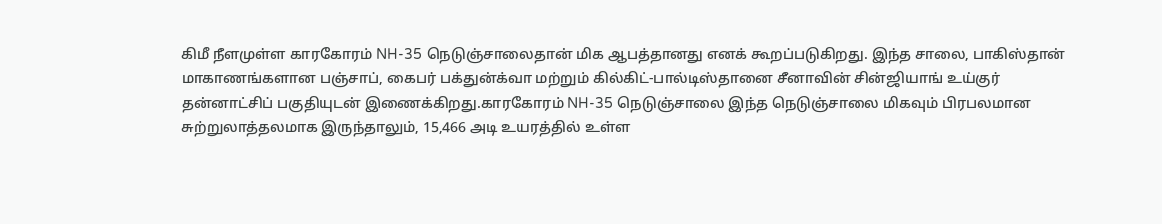கிமீ நீளமுள்ள காரகோரம் NH-35 நெடுஞ்சாலைதான் மிக ஆபத்தானது எனக் கூறப்படுகிறது. இந்த சாலை, பாகிஸ்தான் மாகாணங்களான பஞ்சாப், கைபர் பக்துன்க்வா மற்றும் கில்கிட்-பால்டிஸ்தானை சீனாவின் சின்ஜியாங் உய்குர் தன்னாட்சிப் பகுதியுடன் இணைக்கிறது.காரகோரம் NH-35 நெடுஞ்சாலை இந்த நெடுஞ்சாலை மிகவும் பிரபலமான சுற்றுலாத்தலமாக இருந்தாலும், 15,466 அடி உயரத்தில் உள்ள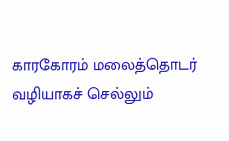காரகோரம் மலைத்தொடர் வழியாகச் செல்லும்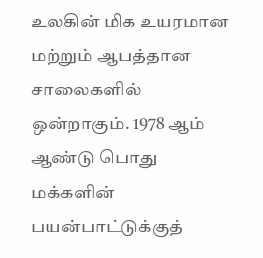உலகின் மிக உயரமான மற்றும் ஆபத்தான சாலைகளில் ஒன்றாகும். 1978 ஆம் ஆண்டு பொது மக்களின் பயன்பாட்டுக்குத்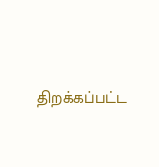திறக்கப்பட்ட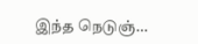இந்த நெடுஞ்...